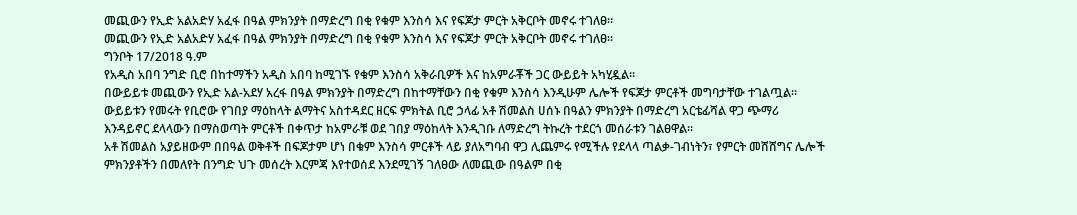መጪውን የኢድ አልአድሃ አፈፋ በዓል ምክንያት በማድረግ በቂ የቁም እንስሳ እና የፍጆታ ምርት አቅርቦት መኖሩ ተገለፀ።
መጪውን የኢድ አልአድሃ አፈፋ በዓል ምክንያት በማድረግ በቂ የቁም እንስሳ እና የፍጆታ ምርት አቅርቦት መኖሩ ተገለፀ።
ግንቦት 17/2018 ዓ.ም
የአዲስ አበባ ንግድ ቢሮ በከተማችን አዲስ አበባ ከሚገኙ የቁም እንስሳ አቅራቢዎች እና ከአምራቾች ጋር ውይይት አካሂዷል፡፡
በውይይቱ መጪውን የኢድ አል-አደሃ አረፋ በዓል ምክንያት በማድረግ በከተማቸውን በቂ የቁም እንስሳ እንዲሁም ሌሎች የፍጆታ ምርቶች መግባታቸው ተገልጧል፡፡
ውይይቱን የመሩት የቢሮው የገበያ ማዕከላት ልማትና አስተዳደር ዘርፍ ምክትል ቢሮ ኃላፊ አቶ ሽመልስ ሀሰኑ በዓልን ምክንያት በማድረግ አርቴፊሻል ዋጋ ጭማሪ እንዳይኖር ደላላውን በማስወጣት ምርቶች በቀጥታ ከአምራቹ ወደ ገበያ ማዕከላት እንዲገቡ ለማድረግ ትኩረት ተደርጎ መሰራቱን ገልፀዋል፡፡
አቶ ሽመልስ አያይዘውም በበዓል ወቅቶች በፍጆታም ሆነ በቁም እንስሳ ምርቶች ላይ ያለአግባብ ዋጋ ሊጨምሩ የሚችሉ የደላላ ጣልቃ-ገብነትን፣ የምርት መሸሸግና ሌሎች ምክንያቶችን በመለየት በንግድ ህጉ መሰረት እርምጃ እየተወሰደ እንደሚገኝ ገለፀው ለመጪው በዓልም በቂ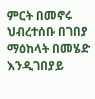ምርት በመኖሩ ህብረተሰቡ በገበያ ማዕከላት በመሄድ እንዲገበያይ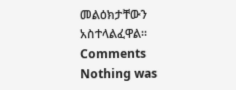መልዕክታቸውን አስተላልፈዋል፡፡
Comments
Nothing was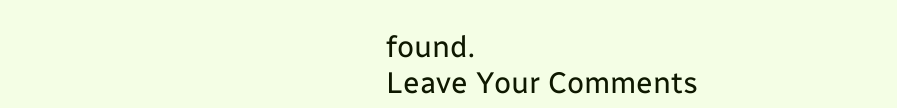found.
Leave Your Comments